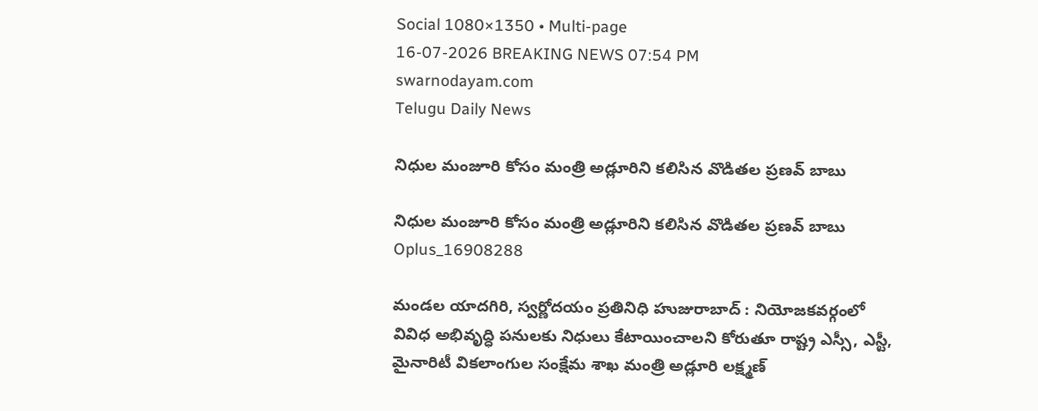Social 1080×1350 • Multi-page
16-07-2026 BREAKING NEWS 07:54 PM
swarnodayam.com
Telugu Daily News

నిధుల మంజూరి కోసం మంత్రి అడ్లూరిని కలిసిన వొడితల ప్రణవ్ బాబు

నిధుల మంజూరి కోసం మంత్రి అడ్లూరిని కలిసిన వొడితల ప్రణవ్ బాబు
Oplus_16908288

మండల యాదగిరి, స్వర్ణోదయం ప్రతినిధి హుజురాబాద్ : నియోజకవర్గంలో వివిధ అభివృద్ధి పనులకు నిధులు కేటాయించాలని కోరుతూ రాష్ట్ర ఎస్సీ, ఎస్టీ, మైనారిటీ వికలాంగుల సంక్షేమ శాఖ మంత్రి అడ్లూరి లక్ష్మణ్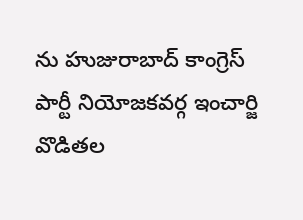ను హుజురాబాద్ కాంగ్రెస్ పార్టీ నియోజకవర్గ ఇంచార్జి వొడితల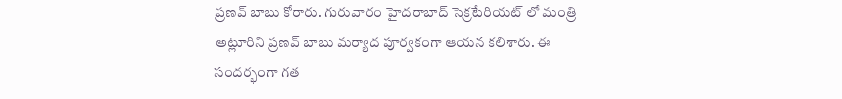ప్రణవ్ బాబు కోరారు. గురువారం హైదరాబాద్ సెక్రటేరియట్ లో మంత్రి అట్లూరిని ప్రణవ్ బాబు మర్యాద పూర్వకంగా ఆయన కలిశారు. ఈ సందర్భంగా గత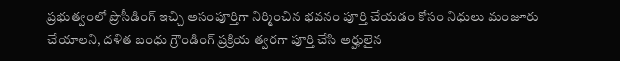ప్రభుత్వంలో ప్రొసీడింగ్ ఇచ్చి అసంపూర్తిగా నిర్మించిన భవనం పూర్తి చేయడం కోసం నిధులు మంజూరు చేయాలని, దళిత బంధు గ్రౌండింగ్ ప్రక్రియ త్వరగా పూర్తి చేసి అర్హులైన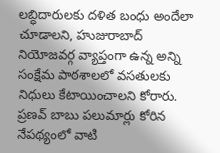లబ్ధిదారులకు దళిత బంధు అందేలా చూడాలని, హుజురాబాద్ నియోజవర్గ వ్యాప్తంగా ఉన్న అన్ని సంక్షేమ పాఠశాలలో వసతులకు నిధులు కేటాయించాలని కోరారు. ప్రణవ్ బాబు పలుమార్లు కోరిన నేపథ్యంలో వాటి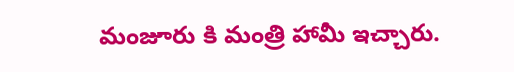మంజూరు కి మంత్రి హామీ ఇచ్చారు.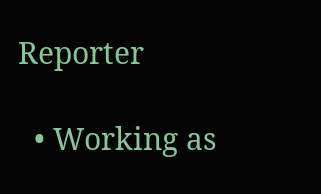Reporter

  • Working as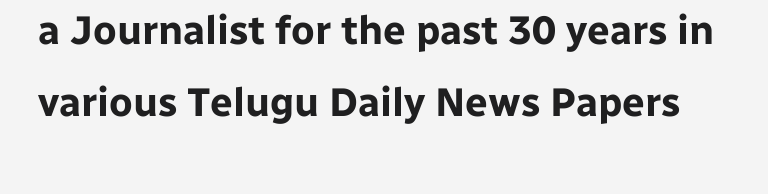a Journalist for the past 30 years in various Telugu Daily News Papers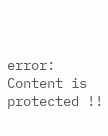error: Content is protected !!